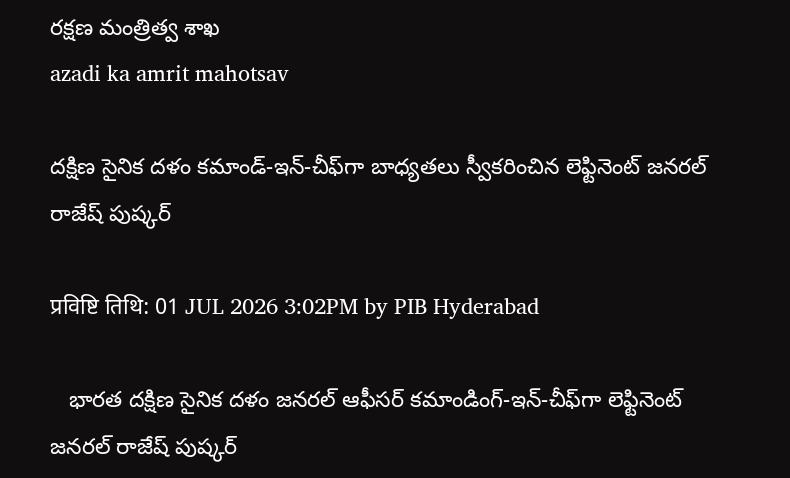రక్ష‌ణ మంత్రిత్వ శాఖ‌
azadi ka amrit mahotsav

దక్షిణ సైనిక దళం కమాండ్-ఇన్‌-చీఫ్‌గా బాధ్యతలు స్వీకరించిన లెఫ్టినెంట్ జనరల్ రాజేష్ పుష్కర్

प्रविष्टि तिथि: 01 JUL 2026 3:02PM by PIB Hyderabad

   భారత దక్షిణ సైనిక దళం జనరల్ ఆఫీసర్ కమాండింగ్-ఇన్-చీఫ్‌గా లెఫ్టినెంట్ జనరల్ రాజేష్ పుష్కర్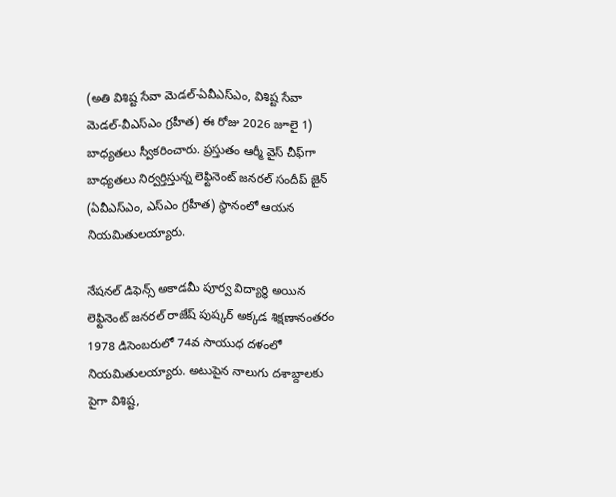(అతి విశిష్ట సేవా మెడల్‌-ఏవీఎస్ఎం, విశిష్ట సేవా మెడల్‌-వీఎస్ఎం గ్రహీత) ఈ రోజు 2026 జూలై 1) బాధ్యతలు స్వీకరించారు. ప్రస్తుతం ఆర్మీ వైస్ చీఫ్‌గా బాధ్యతలు నిర్వర్తిస్తున్న లెఫ్టినెంట్ జనరల్ సందీప్ జైన్ (ఏవీఎస్ఎం, ఎస్ఎం గ్రహీత) స్థానంలో ఆయన నియమితులయ్యారు.

నేషనల్ డిఫెన్స్ అకాడమీ పూర్వ విద్యార్థి అయిన లెఫ్టినెంట్ జనరల్ రాజేష్ పుష్కర్ అక్కడ శిక్షణానంతరం 1978 డిసెంబరులో 74వ సాయుధ దళంలో నియమితులయ్యారు. అటుపైన నాలుగు దశాబ్దాలకు పైగా విశిష్ట,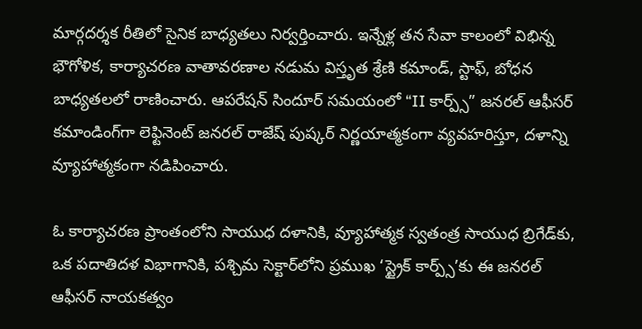మార్గదర్శక రీతిలో సైనిక బాధ్యతలు నిర్వర్తించారు. ఇన్నేళ్ల తన సేవా కాలంలో విభిన్న భౌగోళిక, కార్యాచరణ వాతావరణాల నడుమ విస్తృత శ్రేణి కమాండ్, స్టాఫ్, బోధన బాధ్యతలలో రాణించారు. ఆపరేషన్ సిందూర్ సమయంలో “II కార్ప్స్” జనరల్ ఆఫీసర్ కమాండింగ్‌గా లెఫ్టినెంట్ జనరల్ రాజేష్ పుష్కర్ నిర్ణయాత్మకంగా వ్యవహరిస్తూ, దళాన్ని వ్యూహాత్మకంగా నడిపించారు.

ఓ కార్యాచరణ ప్రాంతంలోని సాయుధ దళానికి, వ్యూహాత్మక స్వతంత్ర సాయుధ బ్రిగేడ్‌కు, ఒక పదాతిదళ విభాగానికి, పశ్చిమ సెక్టార్‌లోని ప్రముఖ ‘స్ట్రైక్ కార్ప్స్‌’కు ఈ జనరల్ ఆఫీసర్ నాయకత్వం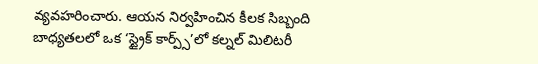వ్యవహరించారు. ఆయన నిర్వహించిన కీలక సిబ్బంది బాధ్యతలలో ఒక ‘స్ట్రైక్ కార్ప్స్‌’లో కల్నల్ మిలిటరీ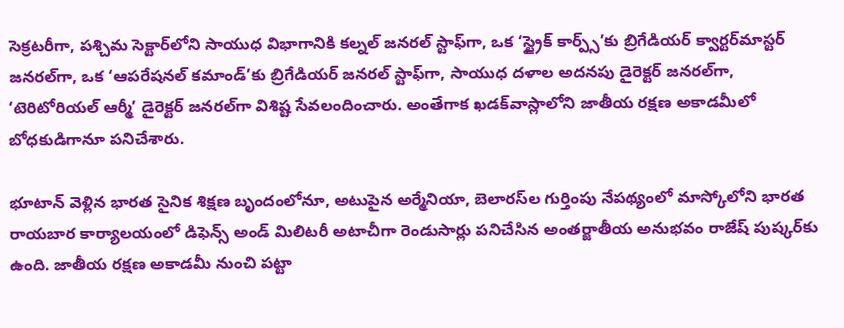సెక్రటరీగా, పశ్చిమ సెక్టార్‌లోని సాయుధ విభాగానికి కల్నల్ జనరల్ స్టాఫ్‌గా, ఒక ‘స్ట్రైక్ కార్ప్స్‌’కు బ్రిగేడియర్ క్వార్టర్‌మాస్టర్ జనరల్‌గా, ఒక ‘ఆపరేషనల్ కమాండ్‌’కు బ్రిగేడియర్ జనరల్ స్టాఫ్‌గా, సాయుధ దళాల అదనపు డైరెక్టర్ జనరల్‌గా, ‘టెరిటోరియల్ ఆర్మీ’ డైరెక్టర్ జనరల్‌గా విశిష్ట సేవలందించారు. అంతేగాక ఖడక్‌వాస్లాలోని జాతీయ రక్షణ అకాడమీలో బోధకుడిగానూ పనిచేశారు.

భూటాన్‌ వెళ్లిన భారత సైనిక శిక్షణ బృందంలోనూ, అటుపైన అర్మేనియా, బెలారస్‌ల గుర్తింపు నేపథ్యంలో మాస్కోలోని భారత రాయబార కార్యాలయంలో డిఫెన్స్ అండ్ మిలిటరీ అటాచీగా రెండుసార్లు పనిచేసిన అంతర్జాతీయ అనుభవం రాజేష్‌ పుష్కర్‌కు ఉంది. జాతీయ రక్షణ అకాడమీ నుంచి పట్టా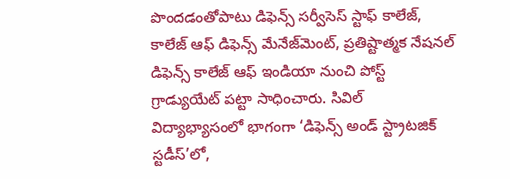పొందడంతోపాటు డిఫెన్స్ సర్వీసెస్ స్టాఫ్ కాలేజ్, కాలేజ్ ఆఫ్ డిఫెన్స్ మేనేజ్‌మెంట్, ప్రతిష్టాత్మక నేషనల్ డిఫెన్స్ కాలేజ్ ఆఫ్ ఇండియా నుంచి పోస్ట్ గ్రాడ్యుయేట్ పట్టా సాధించారు. సివిల్ విద్యాభ్యాసంలో భాగంగా ‘డిఫెన్స్ అండ్ స్ట్రాటజిక్ స్టడీస్‌’లో,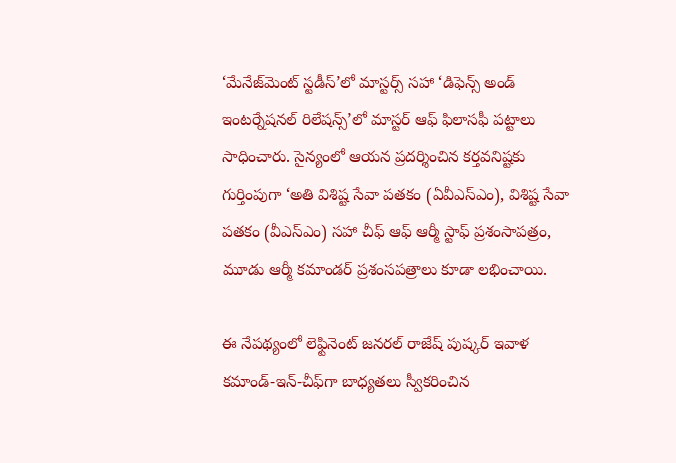‘మేనేజ్‌మెంట్ స్టడీస్‌’లో మాస్టర్స్ సహా ‘డిఫెన్స్ అండ్ ఇంటర్నేషనల్ రిలేషన్స్‌’లో మాస్టర్ ఆఫ్ ఫిలాసఫీ పట్టాలు సాధించారు. సైన్యంలో ఆయన ప్రదర్శించిన కర్తవనిష్టకు గుర్తింపుగా ‘అతి విశిష్ట సేవా పతకం (ఏవీఎస్‌ఎం), విశిష్ట సేవా పతకం (వీఎస్‌ఎం) సహా చీఫ్ ఆఫ్ ఆర్మీ స్టాఫ్ ప్రశంసాపత్రం, మూడు ఆర్మీ కమాండర్ ప్రశంసపత్రాలు కూడా లభించాయి.

ఈ నేపథ్యంలో లెఫ్టినెంట్ జనరల్ రాజేష్ పుష్కర్ ఇవాళ కమాండ్-ఇన్‌-చీఫ్‌గా బాధ్యతలు స్వీకరించిన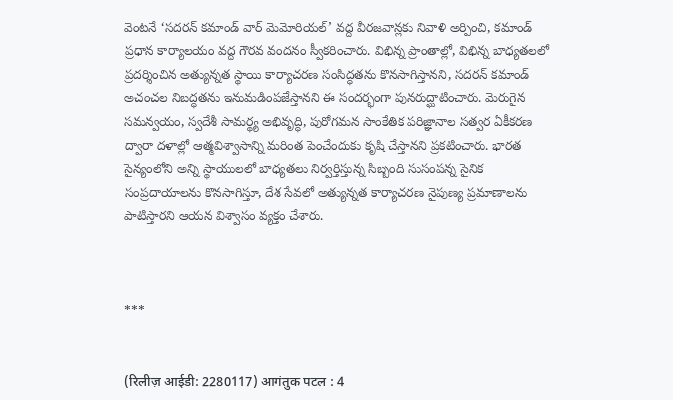వెంటనే ‘సదరన్ కమాండ్ వార్ మెమోరియల్’ వద్ద వీరజవాన్లకు నివాళి అర్పించి, కమాండ్ ప్రధాన కార్యాలయం వద్ద గౌరవ వందనం స్వీకరించారు. విభిన్న ప్రాంతాల్లో, విభిన్న బాధ్యతలలో ప్రదర్శించిన అత్యున్నత స్థాయి కార్యాచరణ సంసిద్ధతను కొనసాగిస్తానని, సదరన్ కమాండ్ అచంచల నిబద్ధతను ఇనుమడింపజేస్తానని ఈ సందర్భంగా పునరుద్ఘాటించారు. మెరుగైన సమన్వయం, స్వదేశీ సామర్థ్య అభివృద్ధి, పురోగమన సాంకేతిక పరిజ్ఞానాల సత్వర ఏకీకరణ ద్వారా దళాల్లో ఆత్మవిశ్వాసాన్ని మరింత పెంచేందుకు కృషి చేస్తానని ప్రకటించారు. భారత సైన్యంలోని అన్ని స్థాయులలో బాధ్యతలు నిర్వర్తిస్తున్న సిబ్బంది సుసంపన్న సైనిక సంప్రదాయాలను కొనసాగిస్తూ, దేశ సేవలో అత్యున్నత కార్యాచరణ నైపుణ్య ప్రమాణాలను పాటిస్తారని ఆయన విశ్వాసం వ్యక్తం చేశారు.



***


(रिलीज़ आईडी: 2280117) आगंतुक पटल : 4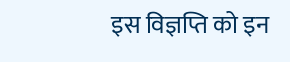इस विज्ञप्ति को इन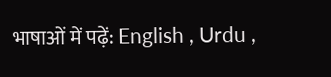भाषाओं में पढ़ें: English , Urdu ,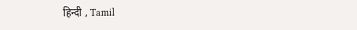हिन्दी , Tamil